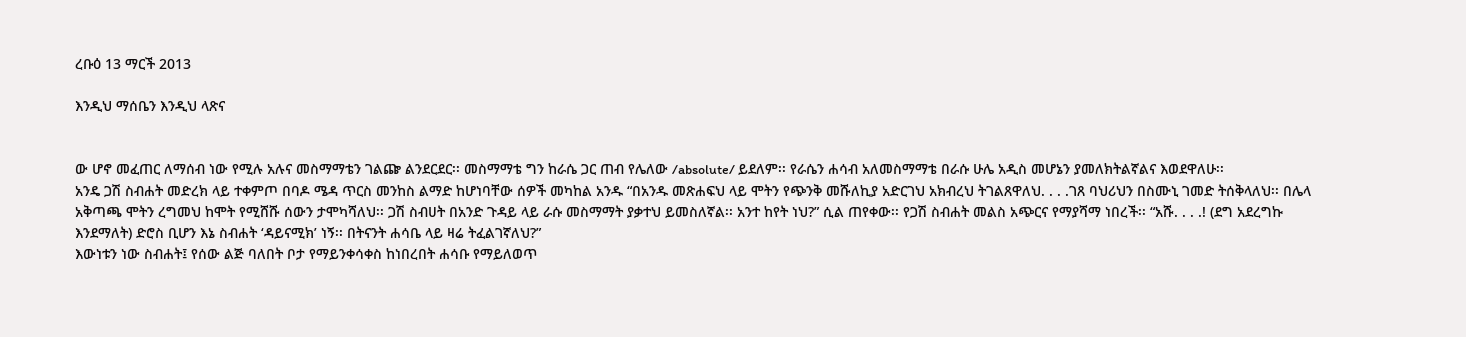ረቡዕ 13 ማርች 2013

እንዲህ ማሰቤን እንዲህ ላጽና


ው ሆኖ መፈጠር ለማሰብ ነው የሚሉ አሉና መስማማቴን ገልጬ ልንደርደር፡፡ መስማማቴ ግን ከራሴ ጋር ጠብ የሌለው /absolute/ ይደለም፡፡ የራሴን ሐሳብ አለመስማማቴ በራሱ ሁሌ አዲስ መሆኔን ያመለክትልኛልና እወደዋለሁ፡፡
አንዴ ጋሽ ስብሐት መድረክ ላይ ተቀምጦ በባዶ ሜዳ ጥርስ መንከስ ልማድ ከሆነባቸው ሰዎች መካከል አንዱ “በአንዱ መጽሐፍህ ላይ ሞትን የጭንቅ መሹለኪያ አድርገህ አክብረህ ትገልጸዋለህ. . . .ገጸ ባህሪህን በስሙኒ ገመድ ትሰቅላለህ፡፡ በሌላ አቅጣጫ ሞትን ረግመህ ከሞት የሚሸሹ ሰውን ታሞካሻለህ፡፡ ጋሽ ስብሀት በአንድ ጉዳይ ላይ ራሱ መስማማት ያቃተህ ይመስለኛል፡፡ አንተ ከየት ነህ?” ሲል ጠየቀው፡፡ የጋሽ ስብሐት መልስ አጭርና የማያሻማ ነበረች፡፡ “አሹ. . . .! (ደግ አደረግኩ እንደማለት) ድሮስ ቢሆን እኔ ስብሐት ‘ዳይናሚክ’ ነኝ፡፡ በትናንት ሐሳቤ ላይ ዛሬ ትፈልገኛለህ?”
እውነቱን ነው ስብሐት፤ የሰው ልጅ ባለበት ቦታ የማይንቀሳቀስ ከነበረበት ሐሳቡ የማይለወጥ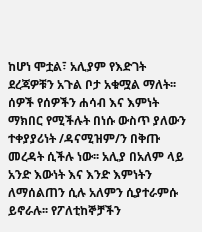ከሆነ ሞቷል፣ አሊያም የእድገት ደረጃዎቹን አጉል ቦታ አቁሟል ማለት፡፡ ሰዎች የሰዎችን ሐሳብ እና እምነት ማክበር የሚችሉት በነሱ ውስጥ ያለውን ተቀያያሪነት /ዳናሚዝም/ን በቅጡ መረዳት ሲችሉ ነው፡፡ አሊያ በአለም ላይ አንድ እውነት እና እንድ እምነትን ለማሰልጠን ሲሉ አለምን ሲያተራምሱ ይኖራሉ፡፡ የፖለቲከኞቻችን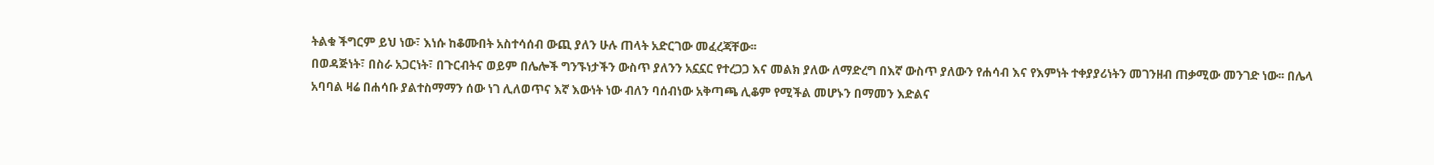ትልቁ ችግርም ይህ ነው፣ እነሱ ከቆሙበት አስተሳሰብ ውጪ ያለን ሁሉ ጠላት አድርገው መፈረጃቸው፡፡
በወዳጅነት፣ በስራ አጋርነት፣ በጉርብትና ወይም በሌሎች ግንኙነታችን ውስጥ ያለንን አኗኗር የተረጋጋ እና መልክ ያለው ለማድረግ በእኛ ውስጥ ያለውን የሐሳብ እና የእምነት ተቀያያሪነትን መገንዘብ ጠቃሚው መንገድ ነው፡፡ በሌላ አባባል ዛሬ በሐሳቡ ያልተስማማን ሰው ነገ ሊለወጥና እኛ እውነት ነው ብለን ባሰብነው አቅጣጫ ሊቆም የሚችል መሆኑን በማመን እድልና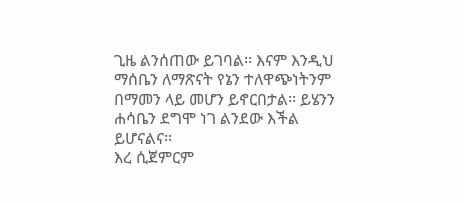ጊዜ ልንሰጠው ይገባል፡፡ እናም እንዲህ ማሰቤን ለማጽናት የኔን ተለዋጭነትንም በማመን ላይ መሆን ይኖርበታል፡፡ ይሄንን ሐሳቤን ደግሞ ነገ ልንደው እችል ይሆናልና፡፡
እረ ሲጀምርም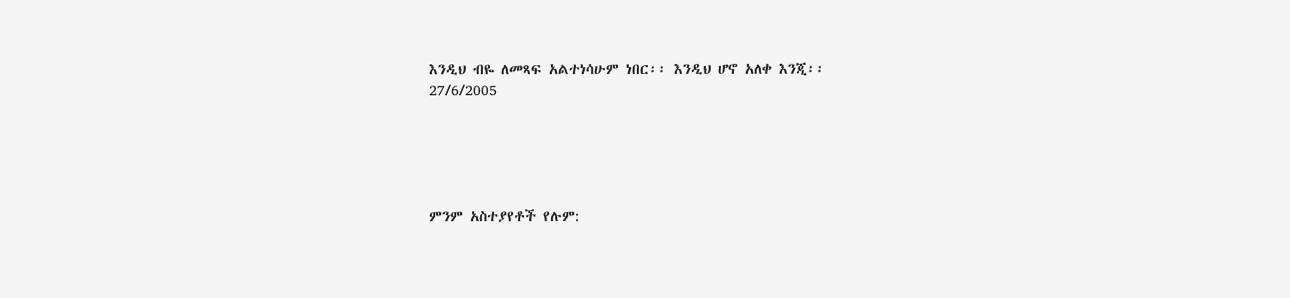እንዲህ ብዬ ለመጻፍ አልተነሳሁም ነበር፡፡ እንዲህ ሆኖ አለቀ እንጂ፡፡
27/6/2005





ምንም አስተያየቶች የሉም: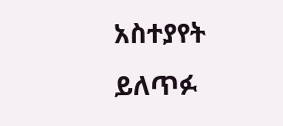አስተያየት ይለጥፉ